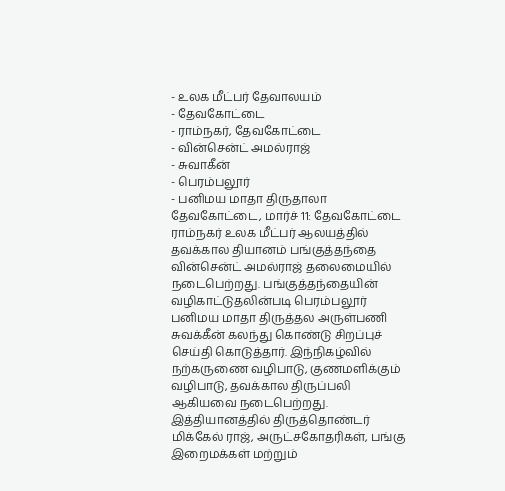- உலக மீட்பர் தேவாலயம்
- தேவகோட்டை
- ராம்நகர், தேவகோட்டை
- வின்சென்ட் அமல்ராஜ்
- சுவாகீன்
- பெரம்பலூர்
- பனிமய மாதா திருதாலா
தேவகோட்டை, மார்ச் 11: தேவகோட்டை ராம்நகர் உலக மீட்பர் ஆலயத்தில் தவக்கால தியானம் பங்குத்தந்தை வின்சென்ட் அமல்ராஜ் தலைமையில் நடைபெற்றது. பங்குத்தந்தையின் வழிகாட்டுதலின்படி பெரம்பலூர் பனிமய மாதா திருத்தல அருள்பணி சுவக்கீன் கலந்து கொண்டு சிறப்புச் செய்தி கொடுத்தார். இந்நிகழ்வில் நற்கருணை வழிபாடு, குணமளிக்கும் வழிபாடு, தவக்கால திருப்பலி ஆகியவை நடைபெற்றது. இத்தியானத்தில் திருத்தொண்டர் மிக்கேல் ராஜ், அருட்சகோதரிகள், பங்கு இறைமக்கள் மற்றும்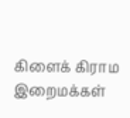கிளைக் கிராம இறைமக்கள்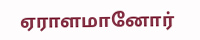ஏராளமானோர்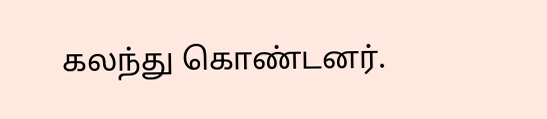கலந்து கொண்டனர்.